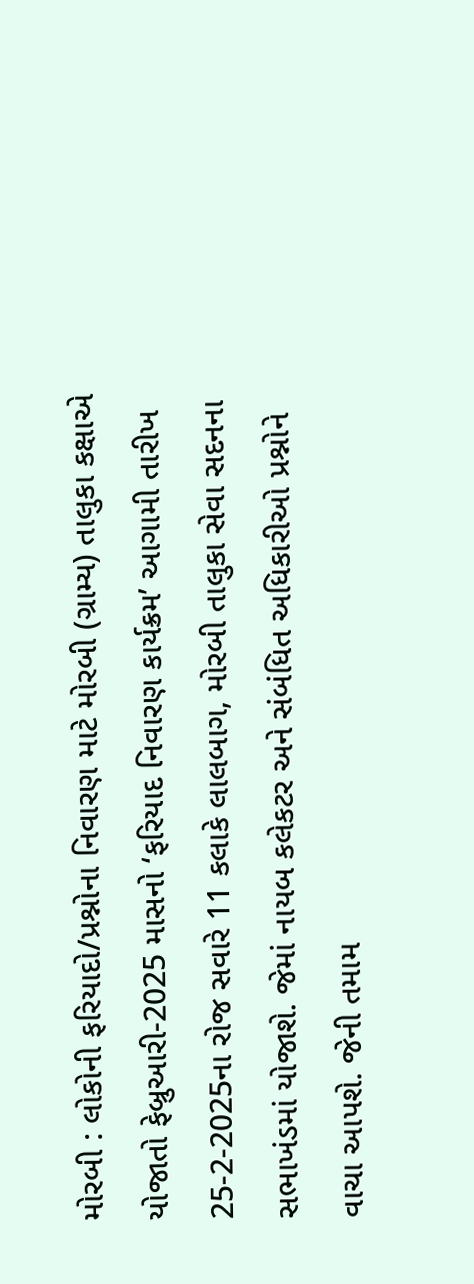મોરબી : લોકોની ફરિયાદો/પ્રશ્નોના નિવારણ માટે મોરબી (ગ્રામ્ય) તાલુકા કક્ષાએ યોજાતો ફેબ્રુઆરી-2025 માસનો ‘ફરિયાદ નિવારણ કાર્યક્રમ’ આગામી તારીખ 25-2-2025ના રોજ સવારે 11 કલાકે લાલબાગ, મોરબી તાલુકા સેવા સદનના સભાખંડમાં યોજાશે. જેમાં નાયબ કલેકટર અને સંબંધિત અધિકારીઓ પ્રશ્નોને વાચા આપશે. જેની તમામ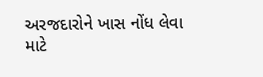અરજદારોને ખાસ નોંધ લેવા માટે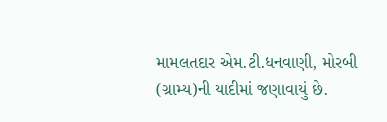મામલતદાર એમ.ટી.ધનવાણી, મોરબી (ગ્રામ્ય)ની યાદીમાં જણાવાયું છે.